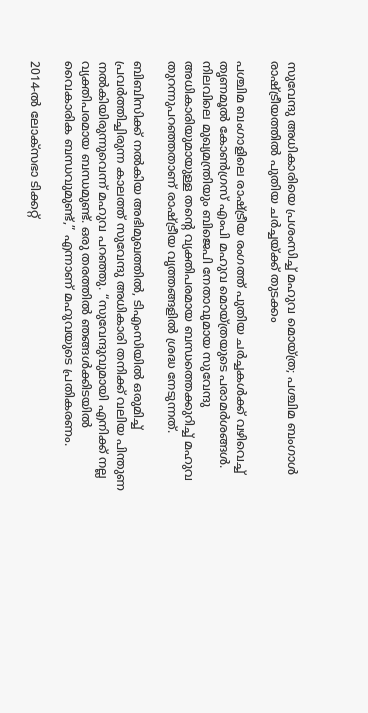സുവേന്ദു അധികാരിയെ പ്രശംസിച്ച് മഹുവ മൊയ്ത്ര; പശ്ചിമ ബംഗാൾ രാഷ്ട്രീയത്തിൽ പുതിയ ചർച്ചയ്ക്ക് തുടക്കം

പശ്ചിമ ബംഗാളിലെ രാഷ്ട്രീയ രംഗത്ത് പുതിയ ചർച്ചകൾക്ക് വഴിവെച്ച് തൃണമൂൽ കോൺഗ്രസ് എംപി മഹുവ മൊയ്ത്രയുടെ പരാമർശങ്ങൾ. നിലവിലെ മുഖ്യമന്ത്രിയും ബിജെപി നേതാവുമായ സുവേന്ദു അധികാരിയുമായുള്ള തന്റെ വ്യക്തിപരമായ ബന്ധത്തെക്കുറിച്ച് മഹുവ തുറന്നുപറഞ്ഞതാണ് രാഷ്ട്രീയ വൃത്തങ്ങളിൽ ശ്രദ്ധ നേടുന്നത്.

ബിബിസിക്ക് നൽകിയ അഭിമുഖത്തിൽ, ടിഎംസിയിൽ ഒരുമിച്ച് പ്രവർത്തിച്ചിരുന്ന കാലത്ത് സുവേന്ദു അധികാരി തനിക്ക് വലിയ പിന്തുണ നൽകിയിരുന്നുവെന്ന് മഹുവ പറഞ്ഞു. “സുവേന്ദുവുമായി എനിക്ക് നല്ല വ്യക്തിപരമായ ബന്ധമുണ്ട്. ഒരു തരത്തിൽ ഞങ്ങൾക്കിടയിൽ വൈകാരിക ബന്ധവുമുണ്ട്,” എന്നാണ് മഹുവയുടെ പ്രതികരണം.

2014-ൽ ലോക്‌സഭാ ടിക്കറ്റ്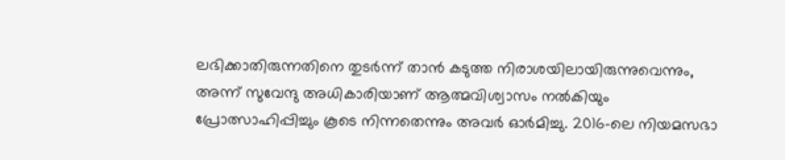ലഭിക്കാതിരുന്നതിനെ തുടർന്ന് താൻ കടുത്ത നിരാശയിലായിരുന്നുവെന്നും, അന്ന് സുവേന്ദു അധികാരിയാണ് ആത്മവിശ്വാസം നൽകിയും പ്രോത്സാഹിപ്പിച്ചും കൂടെ നിന്നതെന്നും അവർ ഓർമിച്ചു. 2016-ലെ നിയമസഭാ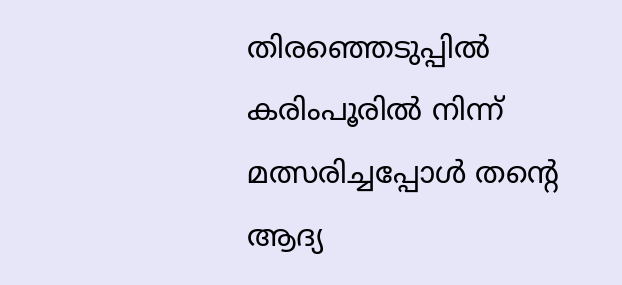തിരഞ്ഞെടുപ്പിൽ കരിംപൂരിൽ നിന്ന് മത്സരിച്ചപ്പോൾ തന്റെ ആദ്യ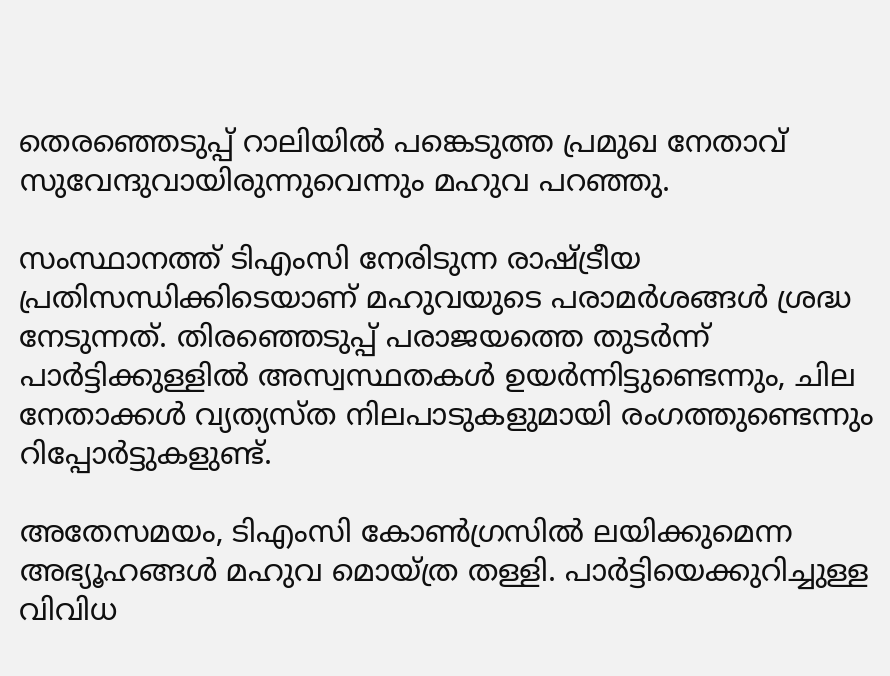തെരഞ്ഞെടുപ്പ് റാലിയിൽ പങ്കെടുത്ത പ്രമുഖ നേതാവ് സുവേന്ദുവായിരുന്നുവെന്നും മഹുവ പറഞ്ഞു.

സംസ്ഥാനത്ത് ടിഎംസി നേരിടുന്ന രാഷ്ട്രീയ പ്രതിസന്ധിക്കിടെയാണ് മഹുവയുടെ പരാമർശങ്ങൾ ശ്രദ്ധ നേടുന്നത്. തിരഞ്ഞെടുപ്പ് പരാജയത്തെ തുടർന്ന് പാർട്ടിക്കുള്ളിൽ അസ്വസ്ഥതകൾ ഉയർന്നിട്ടുണ്ടെന്നും, ചില നേതാക്കൾ വ്യത്യസ്ത നിലപാടുകളുമായി രംഗത്തുണ്ടെന്നും റിപ്പോർട്ടുകളുണ്ട്.

അതേസമയം, ടിഎംസി കോൺഗ്രസിൽ ലയിക്കുമെന്ന അഭ്യൂഹങ്ങൾ മഹുവ മൊയ്ത്ര തള്ളി. പാർട്ടിയെക്കുറിച്ചുള്ള വിവിധ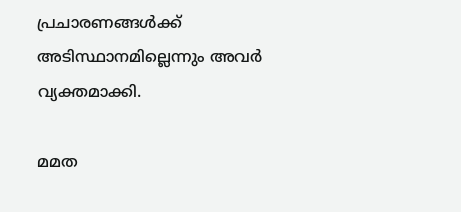പ്രചാരണങ്ങൾക്ക് അടിസ്ഥാനമില്ലെന്നും അവർ വ്യക്തമാക്കി.

മമത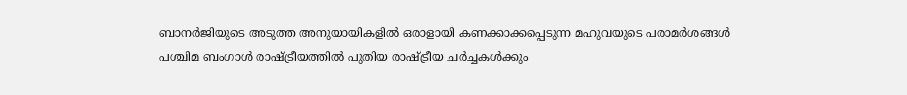ബാനർജിയുടെ അടുത്ത അനുയായികളിൽ ഒരാളായി കണക്കാക്കപ്പെടുന്ന മഹുവയുടെ പരാമർശങ്ങൾ പശ്ചിമ ബംഗാൾ രാഷ്ട്രീയത്തിൽ പുതിയ രാഷ്ട്രീയ ചർച്ചകൾക്കും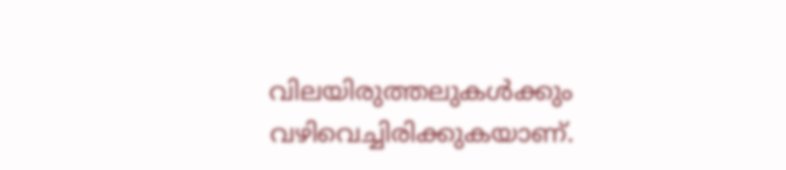വിലയിരുത്തലുകൾക്കും വഴിവെച്ചിരിക്കുകയാണ്.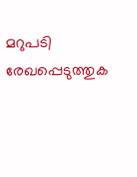മറുപടി രേഖപ്പെടുത്തുക